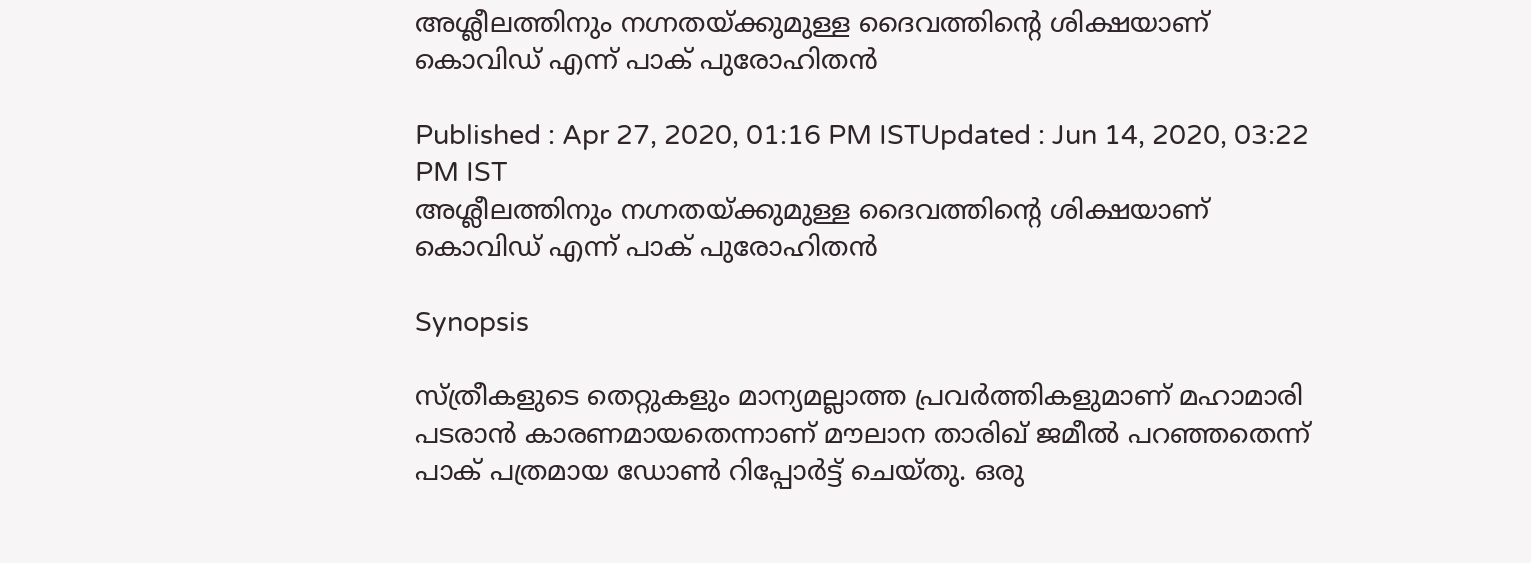അശ്ലീലത്തിനും നഗ്നതയ്ക്കുമുള്ള ദൈവത്തിന്‍റെ ശിക്ഷയാണ് കൊവിഡ് എന്ന് പാക് പുരോഹിതന്‍

Published : Apr 27, 2020, 01:16 PM ISTUpdated : Jun 14, 2020, 03:22 PM IST
അശ്ലീലത്തിനും നഗ്നതയ്ക്കുമുള്ള ദൈവത്തിന്‍റെ ശിക്ഷയാണ് കൊവിഡ് എന്ന് പാക് പുരോഹിതന്‍

Synopsis

സ്ത്രീകളുടെ തെറ്റുകളും മാന്യമല്ലാത്ത പ്രവര്‍ത്തികളുമാണ് മഹാമാരി പടരാന്‍ കാരണമായതെന്നാണ് മൗലാന താരിഖ് ജമീല്‍ പറഞ്ഞതെന്ന് പാക് പത്രമായ ഡോണ്‍ റിപ്പോര്‍ട്ട് ചെയ്തു. ഒരു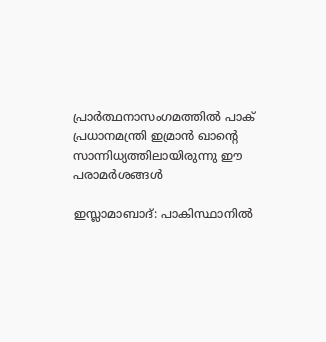പ്രാര്‍ത്ഥനാസംഗമത്തില്‍ പാക് പ്രധാനമന്ത്രി ഇമ്രാന്‍ ഖാന്‍റെ സാന്നിധ്യത്തിലായിരുന്നു ഈ പരാമര്‍ശങ്ങള്‍

ഇസ്ലാമാബാദ്: പാകിസ്ഥാനില്‍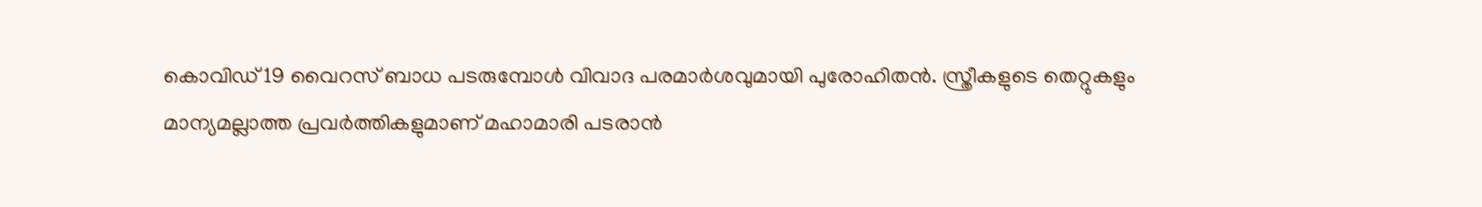കൊവിഡ് 19 വൈറസ് ബാധ പടരുമ്പോള്‍ വിവാദ പരമാര്‍ശവുമായി പുരോഹിതന്‍. സ്ത്രീകളുടെ തെറ്റുകളും മാന്യമല്ലാത്ത പ്രവര്‍ത്തികളുമാണ് മഹാമാരി പടരാന്‍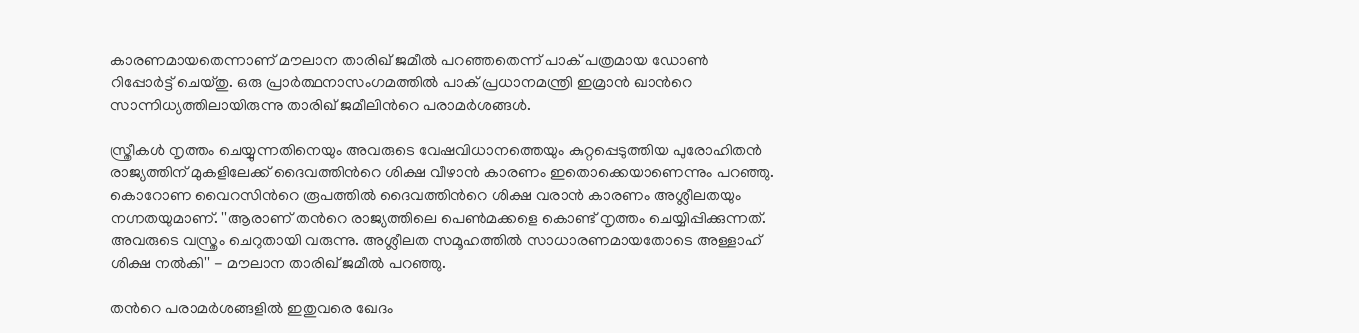കാരണമായതെന്നാണ് മൗലാന താരിഖ് ജമീല്‍ പറഞ്ഞതെന്ന് പാക് പത്രമായ ഡോണ്‍ റിപ്പോര്‍ട്ട് ചെയ്തു. ഒരു പ്രാര്‍ത്ഥനാസംഗമത്തില്‍ പാക് പ്രധാനമന്ത്രി ഇമ്രാന്‍ ഖാന്‍റെ സാന്നിധ്യത്തിലായിരുന്നു താരിഖ് ജമീലിന്‍റെ പരാമര്‍ശങ്ങള്‍.

സ്ത്രീകള്‍ നൃത്തം ചെയ്യുന്നതിനെയും അവരുടെ വേഷവിധാനത്തെയും കുറ്റപ്പെടുത്തിയ പുരോഹിതന്‍ രാജ്യത്തിന് മുകളിലേക്ക് ദൈവത്തിന്‍റെ ശിക്ഷ വീഴാന്‍ കാരണം ഇതൊക്കെയാണെന്നും പറഞ്ഞു. കൊറോണ വൈറസിന്‍റെ രൂപത്തില്‍ ദൈവത്തിന്‍റെ ശിക്ഷ വരാന്‍ കാരണം അശ്ലീലതയും നഗ്നതയുമാണ്. ''ആരാണ് തന്‍റെ രാജ്യത്തിലെ പെണ്‍മക്കളെ കൊണ്ട് നൃത്തം ചെയ്യിപ്പിക്കുന്നത്. അവരുടെ വസ്ത്രം ചെറുതായി വരുന്നു. അശ്ലീലത സമൂഹത്തില്‍ സാധാരണമായതോടെ അള്ളാഹ് ശിക്ഷ നല്‍കി'' - മൗലാന താരിഖ് ജമീല്‍ പറഞ്ഞു.

തന്‍റെ പരാമര്‍ശങ്ങളില്‍ ഇതുവരെ ഖേദം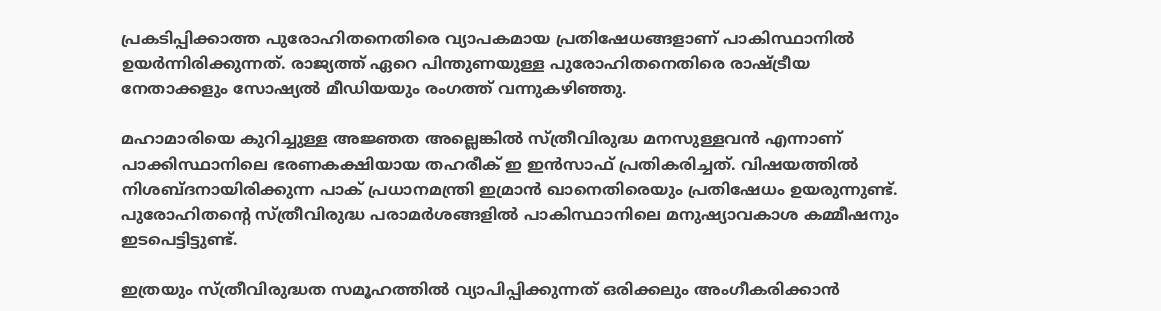പ്രകടിപ്പിക്കാത്ത പുരോഹിതനെതിരെ വ്യാപകമായ പ്രതിഷേധങ്ങളാണ് പാകിസ്ഥാനില്‍ ഉയര്‍ന്നിരിക്കുന്നത്. രാജ്യത്ത് ഏറെ പിന്തുണയുള്ള പുരോഹിതനെതിരെ രാഷ്ട്രീയ നേതാക്കളും സോഷ്യല്‍ മീഡിയയും രംഗത്ത് വന്നുകഴിഞ്ഞു.

മഹാമാരിയെ കുറിച്ചുള്ള അജ്ഞത അല്ലെങ്കില്‍ സ്ത്രീവിരുദ്ധ മനസുള്ളവന്‍ എന്നാണ് പാക്കിസ്ഥാനിലെ ഭരണകക്ഷിയായ തഹരീക് ഇ ഇന്‍സാഫ് പ്രതികരിച്ചത്. വിഷയത്തില്‍ നിശബ്‍ദനായിരിക്കുന്ന പാക് പ്രധാനമന്ത്രി ഇമ്രാന്‍ ഖാനെതിരെയും പ്രതിഷേധം ഉയരുന്നുണ്ട്. പുരോഹിതന്‍റെ സ്ത്രീവിരുദ്ധ പരാമര്‍ശങ്ങളില്‍ പാകിസ്ഥാനിലെ മനുഷ്യാവകാശ കമ്മീഷനും ഇടപെട്ടിട്ടുണ്ട്.

ഇത്രയും സ്ത്രീവിരുദ്ധത സമൂഹത്തില്‍ വ്യാപിപ്പിക്കുന്നത് ഒരിക്കലും അംഗീകരിക്കാന്‍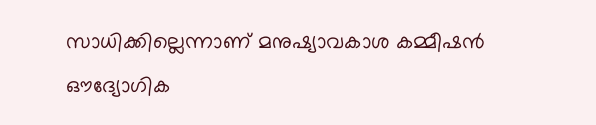സാധിക്കില്ലെന്നാണ് മനുഷ്യാവകാശ കമ്മീഷന്‍ ഔദ്യോഗിക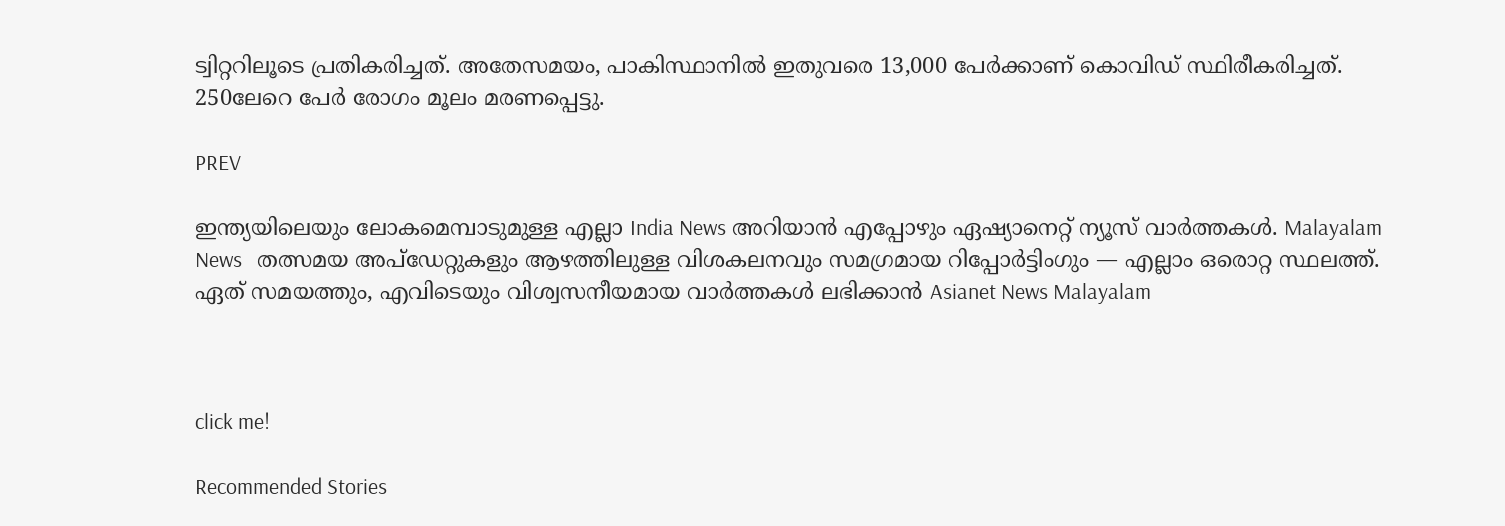ട്വിറ്ററിലൂടെ പ്രതികരിച്ചത്. അതേസമയം, പാകിസ്ഥാനില്‍ ഇതുവരെ 13,000 പേര്‍ക്കാണ് കൊവിഡ് സ്ഥിരീകരിച്ചത്. 250ലേറെ പേര്‍ രോഗം മൂലം മരണപ്പെട്ടു.

PREV

ഇന്ത്യയിലെയും ലോകമെമ്പാടുമുള്ള എല്ലാ India News അറിയാൻ എപ്പോഴും ഏഷ്യാനെറ്റ് ന്യൂസ് വാർത്തകൾ. Malayalam News   തത്സമയ അപ്‌ഡേറ്റുകളും ആഴത്തിലുള്ള വിശകലനവും സമഗ്രമായ റിപ്പോർട്ടിംഗും — എല്ലാം ഒരൊറ്റ സ്ഥലത്ത്. ഏത് സമയത്തും, എവിടെയും വിശ്വസനീയമായ വാർത്തകൾ ലഭിക്കാൻ Asianet News Malayalam



click me!

Recommended Stories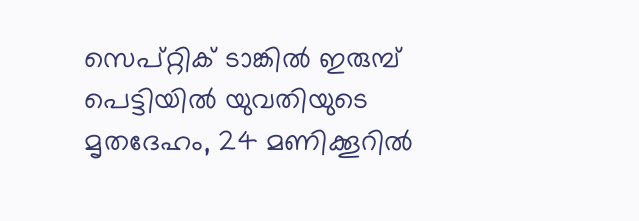സെപ്റ്റിക് ടാങ്കിൽ ഇരുമ്പ് പെട്ടിയിൽ യുവതിയുടെ മൃതദേഹം, 24 മണിക്കൂറിൽ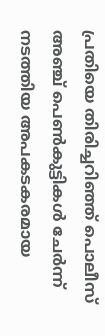പ്രതിയെ തിരിച്ചറിഞ്ഞ് പൊലീസ്
അഞ്ച് പെൺകുട്ടികൾ ചേർന്ന് നടത്തിയ അപകടകരമായ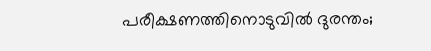പരീക്ഷണത്തിനൊടുവിൽ ദുരന്തം;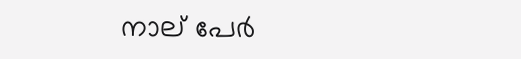നാല് പേർ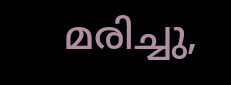മരിച്ചു,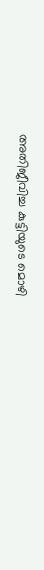അതിജീവിച്ച കുട്ടിയുടെ മൊഴി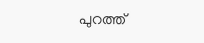പുറത്ത്